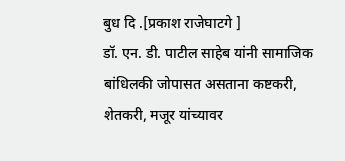बुध दि .[प्रकाश राजेघाटगे ]
डॉ. एन. डी. पाटील साहेब यांनी सामाजिक बांधिलकी जोपासत असताना कष्टकरी, शेतकरी, मजूर यांच्यावर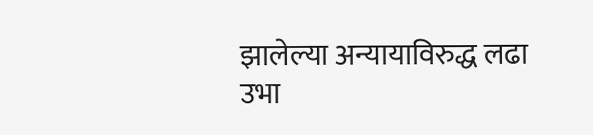झालेल्या अन्यायाविरुद्ध लढा उभा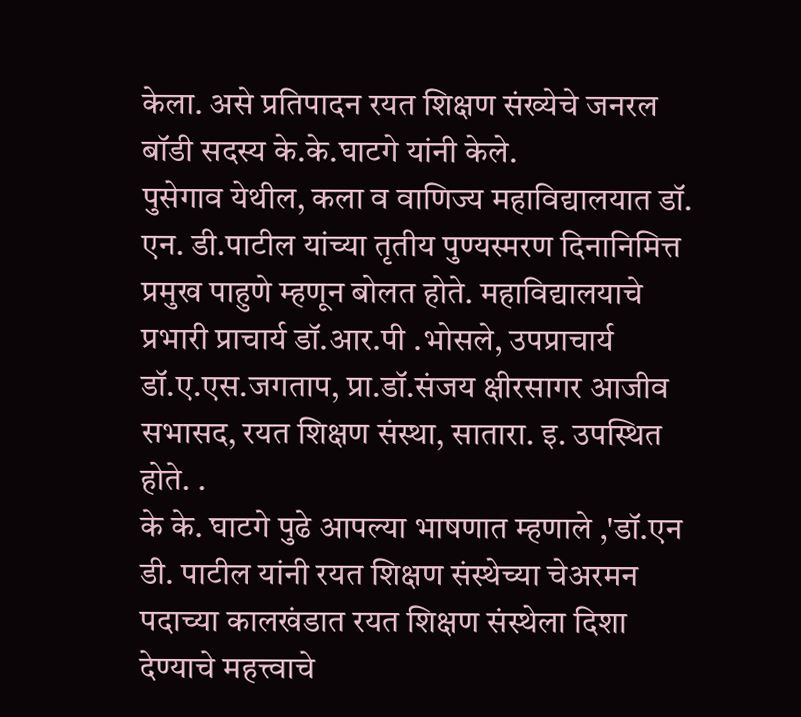केला. असे प्रतिपादन रयत शिक्षण संख्येचे जनरल बॉडी सदस्य के.के.घाटगे यांनी केले.
पुसेगाव येथील, कला व वाणिज्य महाविद्यालयात डॉ. एन. डी.पाटील यांच्या तृतीय पुण्यस्मरण दिनानिमित्त प्रमुख पाहुणे म्हणून बोलत होते. महाविद्यालयाचे प्रभारी प्राचार्य डॉ.आर.पी .भोसले, उपप्राचार्य डॉ.ए.एस.जगताप, प्रा.डॉ.संजय क्षीरसागर आजीव सभासद, रयत शिक्षण संस्था, सातारा. इ. उपस्थित होते. .
के के. घाटगे पुढे आपल्या भाषणात म्हणाले ,'डॉ.एन डी. पाटील यांनी रयत शिक्षण संस्थेच्या चेअरमन पदाच्या कालखंडात रयत शिक्षण संस्थेला दिशा देण्याचे महत्त्वाचे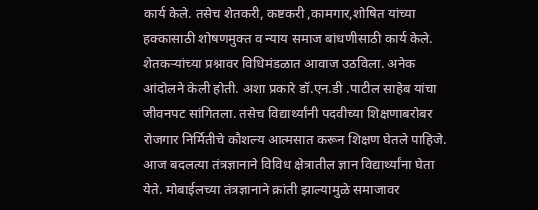कार्य केले. तसेच शेतकरी, कष्टकरी ,कामगार,शोषित यांच्या हक्कासाठी शोषणमुक्त व न्याय समाज बांधणीसाठी कार्य केले. शेतकऱ्यांच्या प्रश्नावर विधिमंडळात आवाज उठविला. अनेक आंदोलने केली होती. अशा प्रकारे डॉ.एन.डी .पाटील साहेब यांचा जीवनपट सांगितला. तसेच विद्यार्थ्यांनी पदवीच्या शिक्षणाबरोबर रोजगार निर्मितीचे कौशल्य आत्मसात करून शिक्षण घेतले पाहिजे. आज बदलत्या तंत्रज्ञानाने विविध क्षेत्रातील ज्ञान विद्यार्थ्यांना घेता येते. मोबाईलच्या तंत्रज्ञानाने क्रांती झाल्यामुळे समाजावर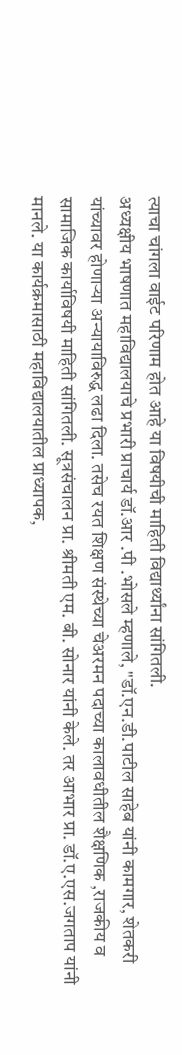त्याचा चांगला वाईट परिणाम होत आहे या विषयीची माहिती विद्यार्थ्यांना सांगितली.
अध्यक्षीय भाषणात महाविद्यालयाचे प्रभारी प्राचार्य डॉ.आर .पी .भोसले म्हणाले, "डॉ.एन.डी.पाटील साहेब यांनी कामगार, शेतकरी यांच्यावर होणाऱ्या अन्यायाविरुद्ध लढा दिला. तसेच रयत शिक्षण संस्थेच्या चेअरमन पदाच्या कालावधीतील शैक्षणिक ,राजकीय व सामाजिक कार्याविषयी माहिती सांगितली. सूत्रसंचालन प्रा. श्रीमती एम. बी. सोनार यांनी केले. तर आभार प्रा. डॉ.ए.एस.जगताप यांनी मानले. या कार्यक्रमासाठी महाविद्यालयातील प्राध्यापक,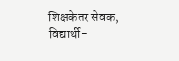शिक्षकेतर सेवक, विद्यार्थी-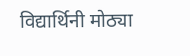विद्यार्थिनी मोठ्या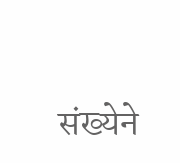संख्येने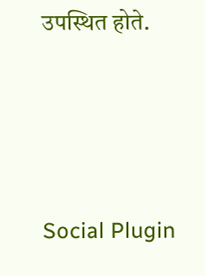उपस्थित होते.





Social Plugin